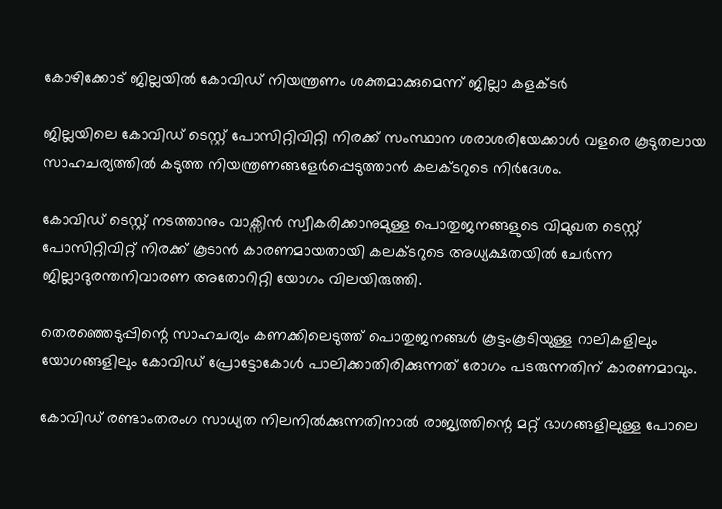കോഴിക്കോട് ജില്ലയില്‍ കോവിഡ് നിയന്ത്രണം ശക്തമാക്കുമെന്ന് ജില്ലാ കളക്ടർ

ജില്ലയിലെ കോവിഡ് ടെസ്റ്റ് പോസിറ്റിവിറ്റി നിരക്ക് സംസ്ഥാന ശരാശരിയേക്കാള്‍ വളരെ കൂടുതലായ സാഹചര്യത്തില്‍ കടുത്ത നിയന്ത്രണങ്ങളേര്‍പ്പെടുത്താന്‍ കലക്ടറുടെ നിര്‍ദേശം.

കോവിഡ് ടെസ്റ്റ് നടത്താനും വാക്സിന്‍ സ്വീകരിക്കാനുമുള്ള പൊതുജനങ്ങളുടെ വിമുഖത ടെസ്റ്റ് പോസിറ്റിവിറ്റ് നിരക്ക് കൂടാന്‍ കാരണമായതായി കലക്ടറുടെ അധ്യക്ഷതയില്‍ ചേര്‍ന്ന ജില്ലാദുരന്തനിവാരണ അതോറിറ്റി യോഗം വിലയിരുത്തി.

തെരഞ്ഞെടുപ്പിന്റെ സാഹചര്യം കണക്കിലെടുത്ത് പൊതുജനങ്ങള്‍ കൂട്ടംകൂടിയുള്ള റാലികളിലും യോഗങ്ങളിലും കോവിഡ് പ്രോട്ടോകോള്‍ പാലിക്കാതിരിക്കുന്നത് രോഗം പടരുന്നതിന് കാരണമാവും.

കോവിഡ് രണ്ടാംതരംഗ സാധ്യത നിലനില്‍ക്കുന്നതിനാല്‍ രാജ്യത്തിന്റെ മറ്റ് ഭാഗങ്ങളിലുള്ള പോലെ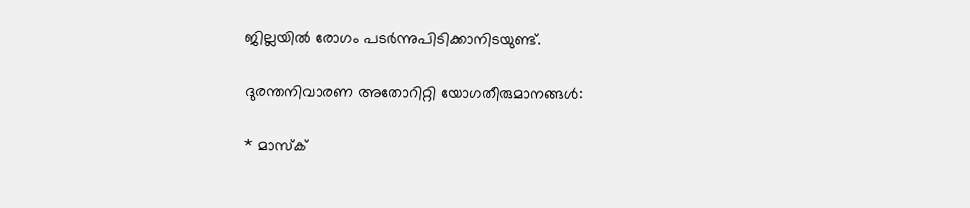ജില്ലയില്‍ രോഗം പടര്‍ന്നുപിടിക്കാനിടയുണ്ട്.

ദുരന്തനിവാരണ അതോറിറ്റി യോഗതീരുമാനങ്ങള്‍:

* മാസ്‌ക്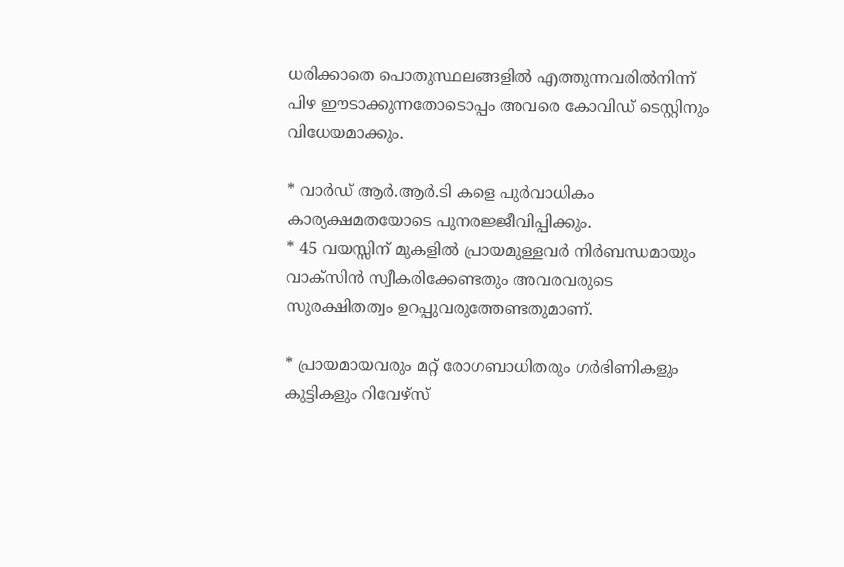ധരിക്കാതെ പൊതുസ്ഥലങ്ങളില്‍ എത്തുന്നവരില്‍നിന്ന് പിഴ ഈടാക്കുന്നതോടൊപ്പം അവരെ കോവിഡ് ടെസ്റ്റിനും വിധേയമാക്കും.

* വാര്‍ഡ് ആര്‍.ആര്‍.ടി കളെ പുര്‍വാധികം കാര്യക്ഷമതയോടെ പുനരജ്ജീവിപ്പിക്കും.
* 45 വയസ്സിന് മുകളില്‍ പ്രായമുള്ളവര്‍ നിര്‍ബന്ധമായും വാക്സിന്‍ സ്വീകരിക്കേണ്ടതും അവരവരുടെ സുരക്ഷിതത്വം ഉറപ്പുവരുത്തേണ്ടതുമാണ്.

* പ്രായമായവരും മറ്റ് രോഗബാധിതരും ഗര്‍ഭിണികളും കുട്ടികളും റിവേഴ്സ്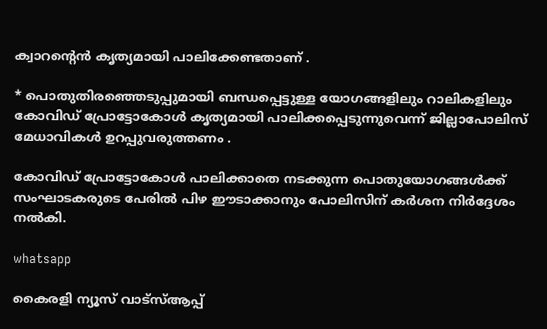ക്വാറന്റെന്‍ കൃത്യമായി പാലിക്കേണ്ടതാണ് .

* പൊതുതിരഞ്ഞെടുപ്പുമായി ബന്ധപ്പെട്ടുള്ള യോഗങ്ങളിലും റാലികളിലും കോവിഡ് പ്രോട്ടോകോള്‍ കൃത്യമായി പാലിക്കപ്പെടുന്നുവെന്ന് ജില്ലാപോലിസ് മേധാവികള്‍ ഉറപ്പുവരുത്തണം .

കോവിഡ് പ്രോട്ടോകോള്‍ പാലിക്കാതെ നടക്കുന്ന പൊതുയോഗങ്ങള്‍ക്ക് സംഘാടകരുടെ പേരില്‍ പിഴ ഈടാക്കാനും പോലിസിന് കര്‍ശന നിര്‍ദ്ദേശം നല്‍കി.

whatsapp

കൈരളി ന്യൂസ് വാട്‌സ്ആപ്പ്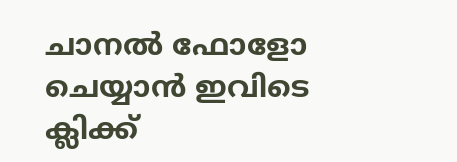ചാനല്‍ ഫോളോ ചെയ്യാന്‍ ഇവിടെ ക്ലിക്ക്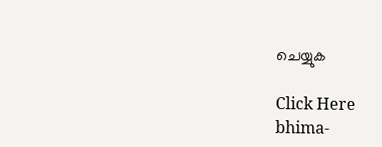ചെയ്യുക

Click Here
bhima-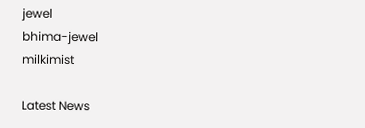jewel
bhima-jewel
milkimist

Latest News